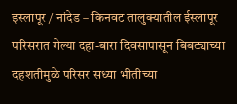इस्लापूर / नांदेड – किनवट तालुक्यातील ईस्लापूर परिसरात गेल्या दहा-बारा दिवसापासून बिबट्याच्या दहशतीमुळे परिसर सध्या भीतीच्या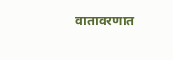वातावरणात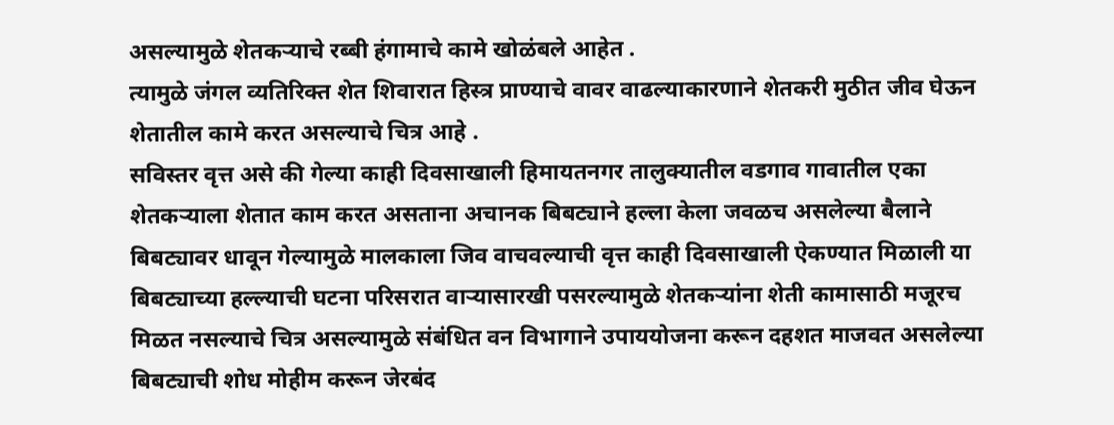असल्यामुळे शेतकऱ्याचे रब्बी हंगामाचे कामे खोळंबले आहेत .
त्यामुळे जंगल व्यतिरिक्त शेत शिवारात हिस्त्र प्राण्याचे वावर वाढल्याकारणाने शेतकरी मुठीत जीव घेऊन शेतातील कामे करत असल्याचे चित्र आहे .
सविस्तर वृत्त असे की गेल्या काही दिवसाखाली हिमायतनगर तालुक्यातील वडगाव गावातील एका शेतकऱ्याला शेतात काम करत असताना अचानक बिबट्याने हल्ला केला जवळच असलेल्या बैलाने बिबट्यावर धावून गेल्यामुळे मालकाला जिव वाचवल्याची वृत्त काही दिवसाखाली ऐकण्यात मिळाली या बिबट्याच्या हल्ल्याची घटना परिसरात वाऱ्यासारखी पसरल्यामुळे शेतकऱ्यांना शेती कामासाठी मजूरच मिळत नसल्याचे चित्र असल्यामुळे संबंधित वन विभागाने उपाययोजना करून दहशत माजवत असलेल्या बिबट्याची शोध मोहीम करून जेरबंद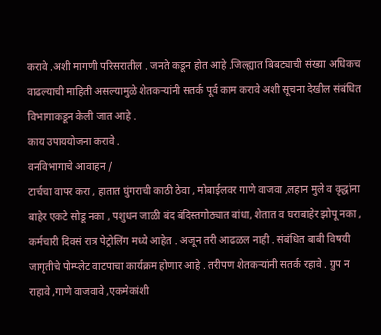करावे .अशी मागणी परिसरातील . जनते कडून होत आहे .जिल्ह्यात बिबट्याची संख्या अधिकच वाढल्याची माहिती असल्यामुळे शेतकऱ्यांनी सतर्क पूर्व काम करावे अशी सूचना देखील संबंधित विभागाकडून केली जात आहे .
काय उपाययोजना करावे .
वनविभागाचे आवाहन /
टार्चचा वापर करा , हातात घुंगराची काठी ठेवा , मोबाईलवर गाणे वाजवा ,लहान मुले व वृद्धांना बाहेर एकटे सोडू नका , पशुधन जाळी बंद बंदिस्तगोठ्यात बांधा, शेतात व घराबाहेर झोपू नका ,
कर्मचारी दिवसं रात्र पेट्रोलिंग मध्ये आहेत . अजून तरी आढळल नाही . संबंधित बाबी विषयी जागृतीचे पोम्प्लेट वाटपाचा कार्यक्रम होणार आहे . तरीपण शेतकऱ्यांनी सतर्क रहावे . ग्रुप न राहावे ,गाणे वाजवावे ,एकमेकांशी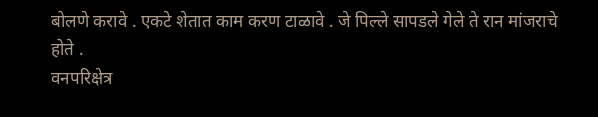बोलणे करावे . एकटे शेतात काम करण टाळावे . जे पिल्ले सापडले गेले ते रान मांजराचे होते .
वनपरिक्षेत्र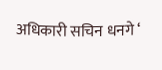अधिकारी सचिन धनगे ‘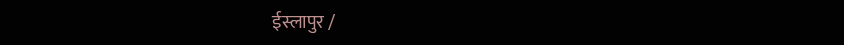ईस्लापुर /